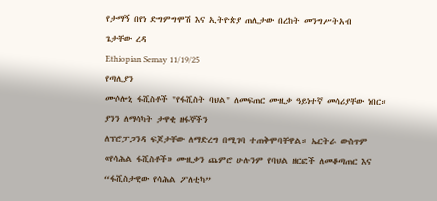የታማኝ በየነ ድግምግሞሽ እና ኢትዮጵያ ጠሊታው በረከት መንግሥትአብ
ጌታቸው ረዳ
Ethiopian Semay 11/19/25
የጣሊያን
ሙሶሎኒ ፋሺስቶች "የፋሺስት ባህል" ለመፍጠር ሙዚቃ ዓይነተኛ መሳሪያቸው ነበር። ያንን ለማሳካት ታዋቂ ዘፋኞችን
ለፕሮፓጋንዳ ፍጆታቸው ለማድረግ በሚገባ ተጠቅሞባቸዋል። ኤርትራ ውስጥም
«የሳሕል ፋሺስቶች» ሙዚቃን ጨምሮ ሁሉንም የባህል ዘርፎች ለመቆጣጠር እና “ፋሺስታዊው የሳሕል ፖለቲካ”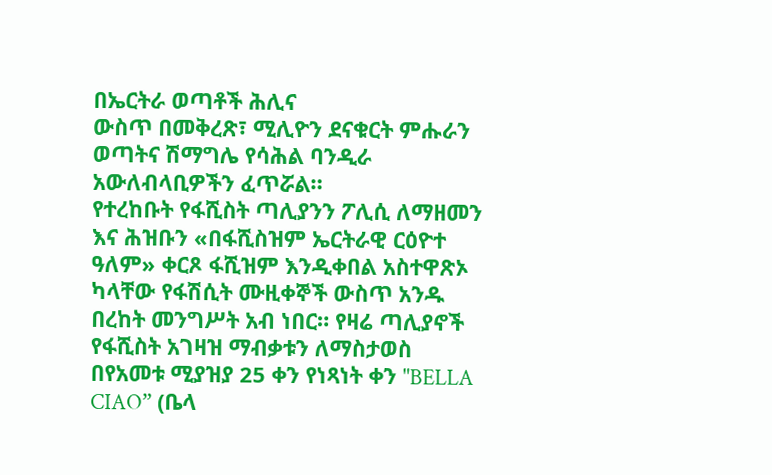በኤርትራ ወጣቶች ሕሊና
ውስጥ በመቅረጽ፣ ሚሊዮን ደናቁርት ምሑራን ወጣትና ሽማግሌ የሳሕል ባንዲራ አውለብላቢዎችን ፈጥሯል።
የተረከቡት የፋሺስት ጣሊያንን ፖሊሲ ለማዘመን እና ሕዝቡን «በፋሺስዝም ኤርትራዊ ርዕዮተ ዓለም» ቀርጾ ፋሺዝም እንዲቀበል አስተዋጽኦ ካላቸው የፋሽሲት ሙዚቀኞች ውስጥ አንዱ በረከት መንግሥት አብ ነበር። የዛሬ ጣሊያኖች የፋሺስት አገዛዝ ማብቃቱን ለማስታወስ በየአመቱ ሚያዝያ 25 ቀን የነጻነት ቀን "BELLA CIAO” (ቤላ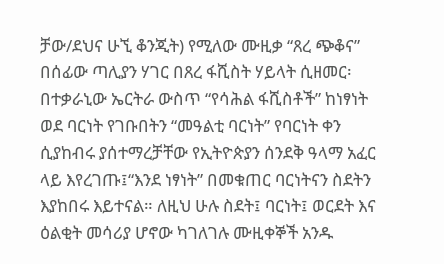ቻው/ደህና ሁኚ ቆንጂት) የሚለው ሙዚቃ “ጸረ ጭቆና” በሰፊው ጣሊያን ሃገር በጸረ ፋሺስት ሃይላት ሲዘመር፡ በተቃራኒው ኤርትራ ውስጥ “የሳሕል ፋሺስቶች” ከነፃነት ወደ ባርነት የገቡበትን “መዓልቲ ባርነት” የባርነት ቀን ሲያከብሩ ያሰተማረቻቸው የኢትዮጵያን ሰንደቅ ዓላማ አፈር ላይ እየረገጡ፤“እንደ ነፃነት” በመቁጠር ባርነትናን ስደትን እያከበሩ እይተናል። ለዚህ ሁሉ ስደት፤ ባርነት፤ ወርደት እና ዕልቂት መሳሪያ ሆኖው ካገለገሉ ሙዚቀኞች አንዱ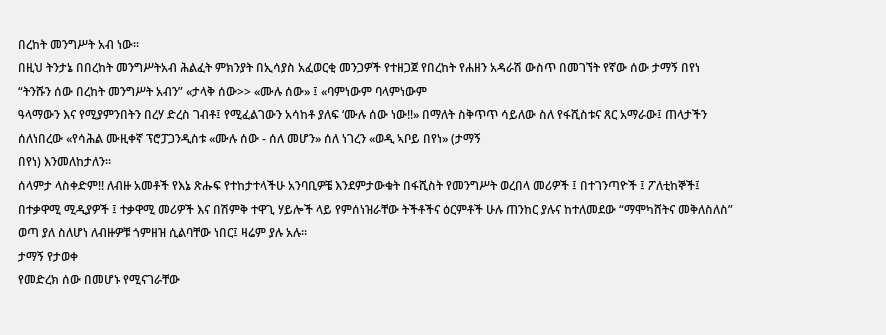በረከት መንግሥት አብ ነው።
በዚህ ትንታኔ በበረከት መንግሥትአብ ሕልፈት ምክንያት በኢሳያስ አፈወርቂ መንጋዎች የተዘጋጀ የበረከት የሐዘን አዳራሽ ውስጥ በመገኘት የኛው ሰው ታማኝ በየነ “ትንሹን ሰው በረከት መንግሥት አብን” «ታላቅ ሰው>> «ሙሉ ሰው» ፤ «ባምነውም ባላምነውም
ዓላማውን እና የሚያምንበትን በረሃ ድረስ ገብቶ፤ የሚፈልገውን አሳከቶ ያለፍ ‘ሙሉ ሰው ነው!!» በማለት ስቅጥጥ ሳይለው ስለ የፋሺስቱና ጸር አማራው፤ ጠላታችን ሰለነበረው «የሳሕል ሙዚቀኛ ፕሮፓጋንዲስቱ «ሙሉ ሰው - ሰለ መሆን» ሰለ ነገረን «ወዲ ኣቦይ በየነ» (ታማኝ
በየነ) እንመለከታለን።
ሰላምታ ላስቀድም!! ለብዙ አመቶች የእኔ ጽሑፍ የተከታተላችሁ አንባቢዎቼ እንደምታውቁት በፋሺስት የመንግሥት ወረበላ መሪዎች ፤ በተገንጣዮች ፤ ፖለቲከኞች፤ በተቃዋሚ ሚዲያዎች ፤ ተቃዋሚ መሪዎች እና በሽምቅ ተዋጊ ሃይሎች ላይ የምሰነዝራቸው ትችቶችና ዕርምቶች ሁሉ ጠንከር ያሉና ከተለመደው “ማሞካሸትና መቅለስለስ” ወጣ ያለ ስለሆነ ለብዙዎቹ ጎምዘዝ ሲልባቸው ነበር፤ ዛሬም ያሉ አሉ።
ታማኝ የታወቀ
የመድረክ ሰው በመሆኑ የሚናገራቸው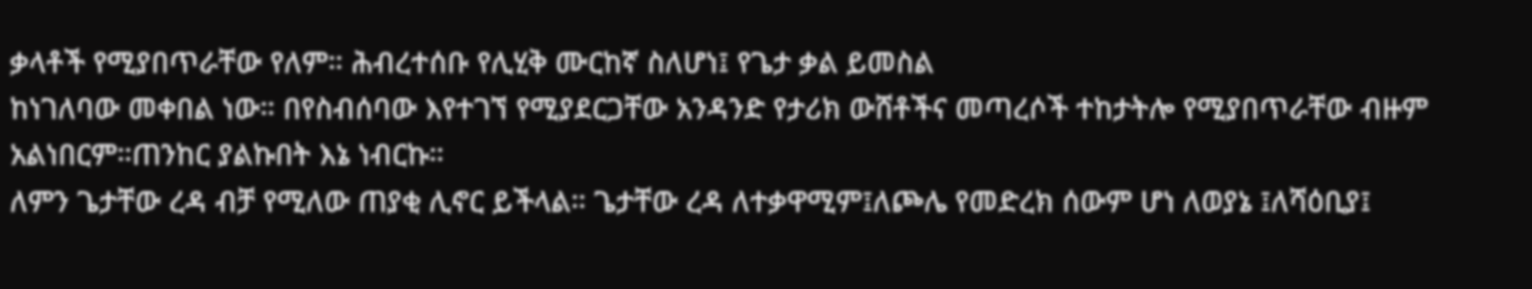ቃላቶች የሚያበጥራቸው የለም። ሕብረተሰቡ የሊሂቅ ሙርከኛ ስለሆነ፤ የጌታ ቃል ይመስል
ከነገለባው መቀበል ነው። በየስብሰባው እየተገኘ የሚያደርጋቸው አንዳንድ የታሪክ ውሸቶችና መጣረሶች ተከታትሎ የሚያበጥራቸው ብዙም አልነበርም።ጠንከር ያልኩበት እኔ ነብርኩ።
ለምን ጌታቸው ረዳ ብቻ የሚለው ጠያቂ ሊኖር ይችላል። ጌታቸው ረዳ ለተቃዋሚም፤ለጮሌ የመድረክ ሰውም ሆነ ለወያኔ ፤ለሻዕቢያ፤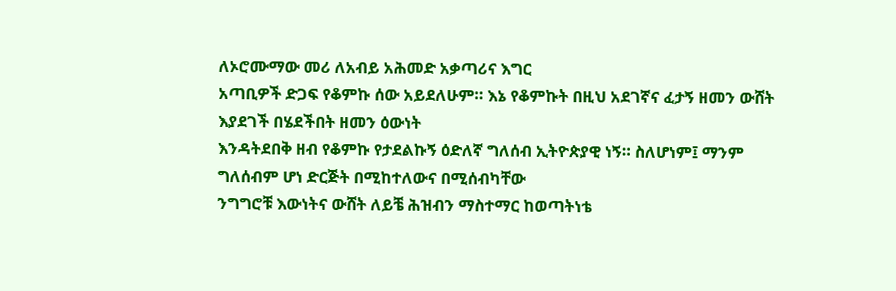ለኦሮሙማው መሪ ለአብይ አሕመድ አቃጣሪና እግር
አጣቢዎች ድጋፍ የቆምኩ ሰው አይደለሁም። እኔ የቆምኩት በዚህ አደገኛና ፈታኝ ዘመን ውሸት እያደገች በሄደችበት ዘመን ዕውነት
እንዳትደበቅ ዘብ የቆምኩ የታደልኩኝ ዕድለኛ ግለሰብ ኢትዮጵያዊ ነኝ። ስለሆነም፤ ማንም ግለሰብም ሆነ ድርጅት በሚከተለውና በሚሰብካቸው
ንግግሮቹ እውነትና ውሸት ለይቼ ሕዝብን ማስተማር ከወጣትነቴ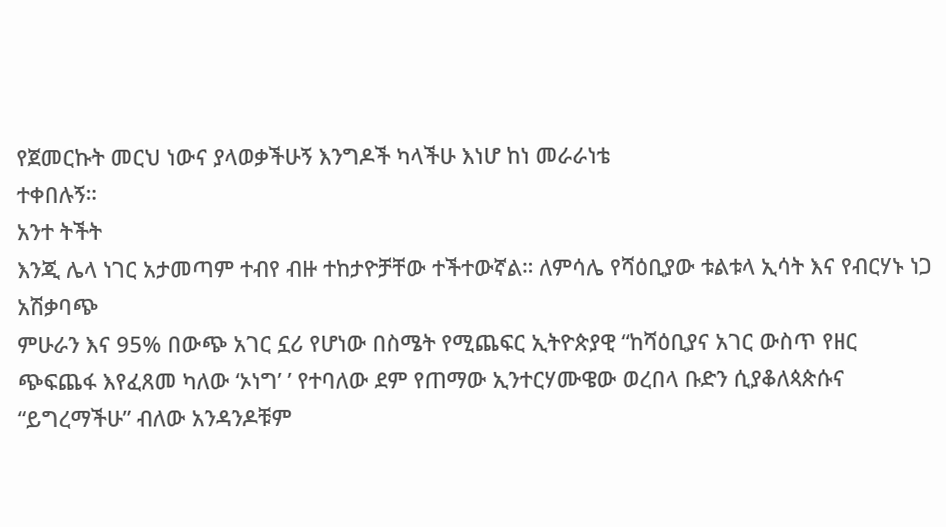የጀመርኩት መርህ ነውና ያላወቃችሁኝ እንግዶች ካላችሁ እነሆ ከነ መራራነቴ
ተቀበሉኝ።
አንተ ትችት
እንጂ ሌላ ነገር አታመጣም ተብየ ብዙ ተከታዮቻቸው ተችተውኛል። ለምሳሌ የሻዕቢያው ቱልቱላ ኢሳት እና የብርሃኑ ነጋ አሽቃባጭ
ምሁራን እና 95% በውጭ አገር ኗሪ የሆነው በስሜት የሚጨፍር ኢትዮጵያዊ “ከሻዕቢያና አገር ውስጥ የዘር
ጭፍጨፋ እየፈጸመ ካለው ‘ኦነግ’ ’ የተባለው ደም የጠማው ኢንተርሃሙዌው ወረበላ ቡድን ሲያቆለጳጵሱና “ይግረማችሁ” ብለው አንዳንዶቹም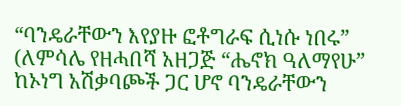“ባንዴራቸውን እየያዙ ፎቶግራፍ ሲነሱ ነበሩ” (ለምሳሌ የዘሓበሻ አዘጋጅ “ሔኖክ ዓለማየሁ” ከኦነግ አሽቃባጮች ጋር ሆኖ ባንዴራቸውን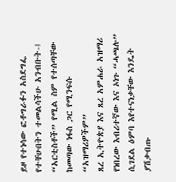ይዞ የተነሳው ፎቶግራፉን አስደግፌ የተቸሁበትን ተመልሳችሁ አንብቡት-፤
“አርቲስቶች” የሚል ስም የተሰጣቸው ከመጣው ነፋስ ጋር የሚንፍሱ “አዝማሪዎችም”
ጸረ ኢትዮጵያ እና ጸረ አምሐራ አዝማሪ የነበረው እብሪተኛው እና ኦነጉ “ሓጫሉ” ሲገደል ዕምባ እየተናነቃቸው እንዴት ያሽቃብጡ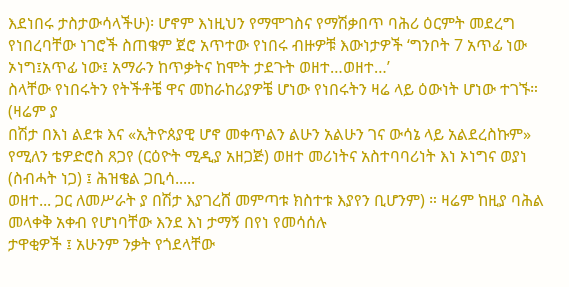እደነበሩ ታስታውሳላችሁ)፡ ሆኖም እነዚህን የማሞገስና የማሽቃበጥ ባሕሪ ዕርምት መደረግ የነበረባቸው ነገሮች ስጠቁም ጀሮ አጥተው የነበሩ ብዙዎቹ እውነታዎች ‘ግንቦት 7 አጥፊ ነው
ኦነግ፤አጥፊ ነው፤ አማራን ከጥቃትና ከሞት ታደጉት ወዘተ…ወዘተ…’
ስላቸው የነበሩትን የትችቶቼ ዋና መከራከሪያዎቼ ሆነው የነበሩትን ዛሬ ላይ ዕውነት ሆነው ተገኙ።
(ዛሬም ያ
በሽታ በእነ ልደቱ እና «ኢትዮጰያዊ ሆኖ መቀጥልን ልሁን አልሁን ገና ውሳኔ ላይ አልደረስኩም» የሚለን ቴዎድሮስ ጸጋየ (ርዕዮት ሚዲያ አዘጋጅ) ወዘተ መሪነትና አስተባባሪነት እነ ኦነግና ወያነ (ስብሓት ነጋ) ፤ ሕዝቄል ጋቢሳ.....
ወዘተ... ጋር ለመሥራት ያ በሽታ እያገረሸ መምጣቱ ክስተቱ እያየን ቢሆንም) ። ዛሬም ከዚያ ባሕል መላቀቅ አቀብ የሆነባቸው እንደ እነ ታማኝ በየነ የመሳሰሉ
ታዋቂዎች ፤ አሁንም ንቃት የጎደላቸው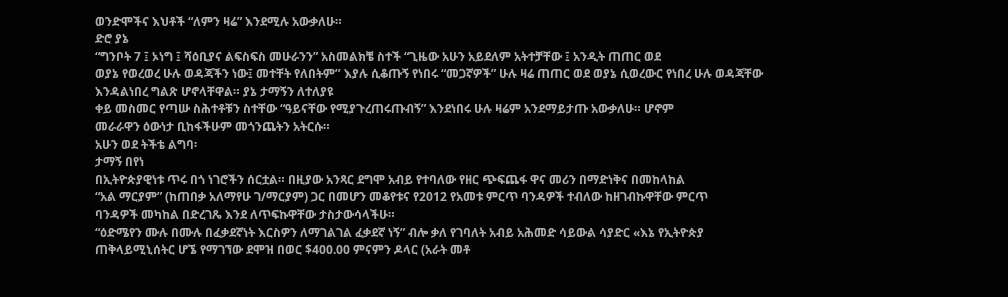ወንድሞችና እህቶች “ለምን ዛሬ” እንደሚሉ አውቃለሁ።
ድሮ ያኔ
“ግንቦት 7 ፤ ኦነግ ፤ ሻዕቢያና ልፍስፍስ መሁራንን” አስመልክቼ ስተች “ጊዜው አሁን አይደለም አትተቻቸው ፤ አንዲት ጠጠር ወደ
ወያኔ የወረወረ ሁሉ ወዳጃችን ነው፤ መተቸት የለበትም’’ እያሉ ሲቆጡኝ የነበሩ “መጋኛዎች” ሁሉ ዛሬ ጠጠር ወደ ወያኔ ሲወረውር የነበረ ሁሉ ወዳጃቸው
እንዳልነበረ ግልጽ ሆኖላቸዋል። ያኔ ታማኝን ለተለያዩ
ቀይ መስመር የጣሡ ስሕተቶቹን ስተቸው “ዓይናቸው የሚያጉረጠሩጡብኝ” እንደነበሩ ሁሉ ዛሬም አንደማይታጡ አውቃለሁ። ሆኖም
መራራዋን ዕውነታ ቢከፋችሁም መጎንጨትን አትርሱ።
አሁን ወደ ትችቴ ልግባ፡
ታማኝ በየነ
በኢትዮጵያዊነቱ ጥሩ በጎ ነገሮችን ሰርቷል። በዚያው አንጻር ደግሞ አብይ የተባለው የዘር ጭፍጨፋ ዋና መሪን በማድነቅና በመከላከል
“አል ማርያም” (ከጠበቃ አለማየሁ ገ/ማርያም) ጋር በመሆን መቆየቱና የ2012 የአመቱ ምርጥ ባንዳዎች ተብለው ከዘገብኩዋቸው ምርጥ
ባንዳዎች መካከል በድረገጼ እንደ ለጥፍኩዋቸው ታስታውሳላችሁ።
“ዕድሜየን ሙሉ በሙሉ በፈቃደኛነት እርስዎን ለማገልገል ፈቃደኛ ነኝ” ብሎ ቃለ የገባለት አብይ አሕመድ ሳይውል ሳያድር «እኔ የኢትዮጵያ ጠቅላይሚኒሰትር ሆኜ የማገኘው ደሞዝ በወር $400.00 ምናምን ዶላር (አራት መቶ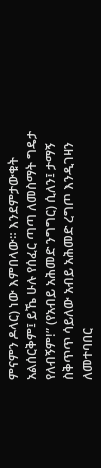ምናምን ዶላር) ነው እምበላው። እንደምታውቁት አልሰርቅም፤ ይኼ ሁሉ የሰፈር ጣጣ ለመስማት ግዴታ የለብኝም!” (የአብይ አሕመድ ንግግር) ሲለን፤ ታማኝ ስቅጥጥ ሳይለው አብይ አሕመድ ረግጦ እንዲገዛን ለመተባበር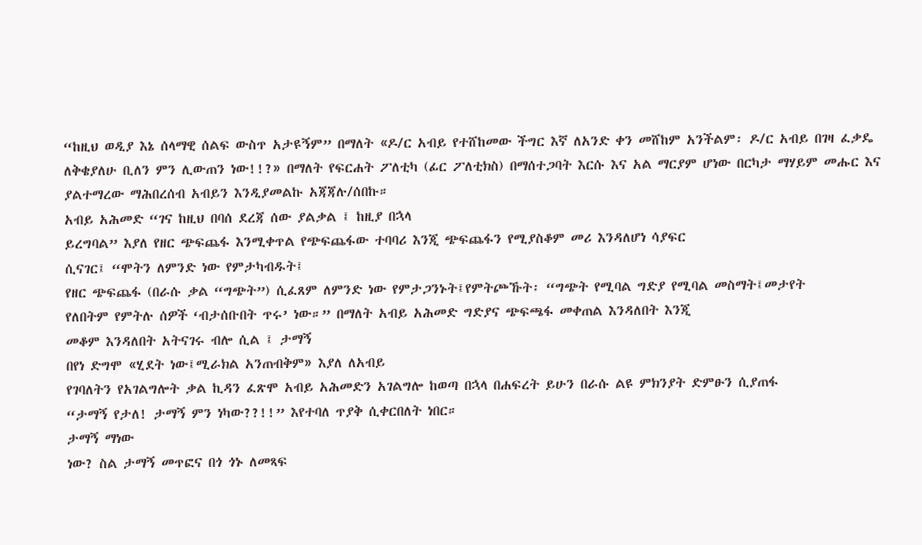“ከዚህ ወዲያ እኔ ሰላማዊ ሰልፍ ውስጥ አታዩኝም” በማለት «ዶ/ር አብይ የተሸከመው ችግር እኛ ለአንድ ቀን መሸከም አንችልም፡ ዶ/ር አብይ በገዛ ፈቃዴ ለቅቄያለሁ ቢለን ምን ሊውጠን ነው!!?» በማለት የፍርሐት ፖለቲካ (ፊር ፖለቲክስ) በማሰተጋባት እርሱ እና አል ማርያም ሆነው በርካታ ማሃይም መሑር እና ያልተማረው ማሕበረሰብ አብይን እንዲያመልኩ አጃጃሉ/ሰበኩ።
አብይ አሕመድ “ገና ከዚህ በባሰ ደረጃ ሰው ያልቃል ፤ ከዚያ በኋላ
ይረግባል” እያለ የዘር ጭፍጨፋ እንሚቀጥል የጭፍጨፋው ተባባሪ እንጂ ጭፍጨፋን የሚያስቆም መሪ እንዳለሆነ ሳያፍር
ሲናገር፤ “ሞትን ለምንድ ነው የምታካብዱት፤
የዘር ጭፍጨፋ (በራሱ ቃል “ግጭት”) ሲፈጸም ለምንድ ነው የምታጋንኑት፤የምትጮኹት፡ “ግጭት የሚባል ግድያ የሚባል መስማት፤መታየት
የለበትም የምትሉ ሰዎች ‘ብታሰቡበት ጥሩ’ ነው።” በማለት አብይ አሕመድ ግድያና ጭፍጫፋ መቀጠል እንዳለበት እንጂ
መቆም እንዳለበት አትናገሩ ብሎ ሲል ፤ ታማኝ
በየነ ድግሞ «ሂደት ነው፤ሚራክል አንጠብቅም» እያለ ለአብይ
የገባለትን የአገልግሎት ቃል ኪዳን ፈጽሞ አብይ አሕመድን አገልግሎ ከወጣ በኋላ በሐፍረት ይሁን በራሱ ልዩ ምክንያት ድምፁን ሲያጠፋ
“ታማኝ የታለ! ታማኝ ምን ነካው??!!” እየተባለ ጥያቅ ሲቀርበለት ነበር።
ታማኝ ማነው
ነው? ስል ታማኝ መጥፎና በጎ ጎኑ ለመጻፍ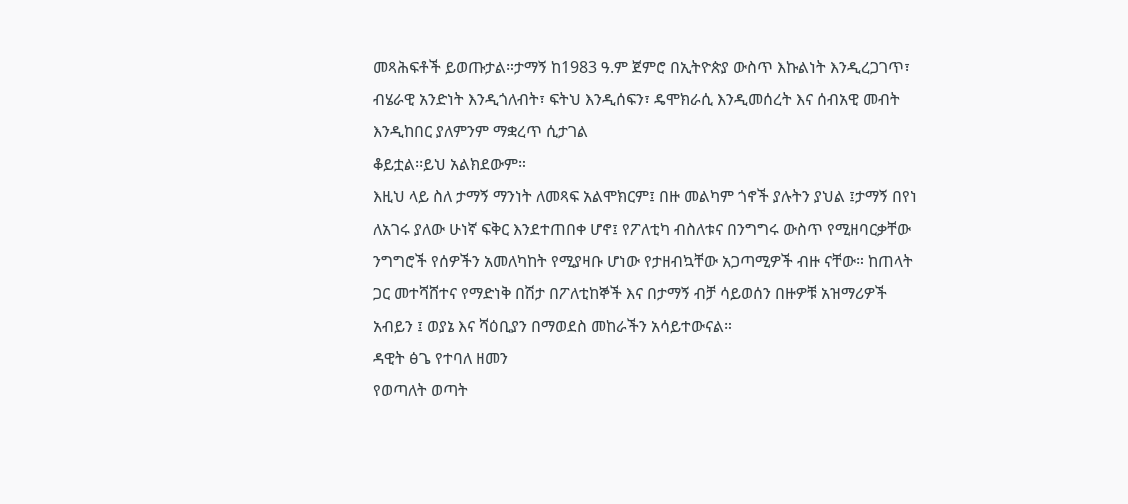መጻሕፍቶች ይወጡታል።ታማኝ ከ1983 ዓ.ም ጀምሮ በኢትዮጵያ ውስጥ እኩልነት እንዲረጋገጥ፣
ብሄራዊ አንድነት እንዲጎለብት፣ ፍትህ እንዲሰፍን፣ ዴሞክራሲ እንዲመሰረት እና ሰብአዊ መብት እንዲከበር ያለምንም ማቋረጥ ሲታገል
ቆይቷል፡፡ይህ አልክደውም።
እዚህ ላይ ስለ ታማኝ ማንነት ለመጻፍ አልሞክርም፤ በዙ መልካም ጎኖች ያሉትን ያህል ፤ታማኝ በየነ ለአገሩ ያለው ሁነኛ ፍቅር እንደተጠበቀ ሆኖ፤ የፖለቲካ ብስለቱና በንግግሩ ውስጥ የሚዘባርቃቸው ንግግሮች የሰዎችን አመለካከት የሚያዛቡ ሆነው የታዘብኳቸው አጋጣሚዎች ብዙ ናቸው። ከጠላት ጋር መተሻሸተና የማድነቅ በሽታ በፖለቲከኞች እና በታማኝ ብቻ ሳይወሰን በዙዎቹ አዝማሪዎች አብይን ፤ ወያኔ እና ሻዕቢያን በማወደስ መከራችን አሳይተውናል።
ዳዊት ፅጌ የተባለ ዘመን
የወጣለት ወጣት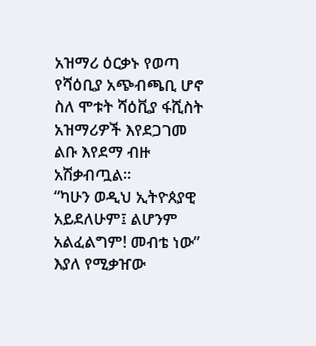አዝማሪ ዕርቃኑ የወጣ የሻዕቢያ አጭብጫቢ ሆኖ ስለ ሞቱት ሻዕቪያ ፋሺስት አዝማሪዎች እየደጋገመ ልቡ እየደማ ብዙ አሽቃብጧል።
“ካሁን ወዲህ ኢትዮጰያዊ አይደለሁም፤ ልሆንም አልፈልግም! መብቴ ነው” እያለ የሚቃዠው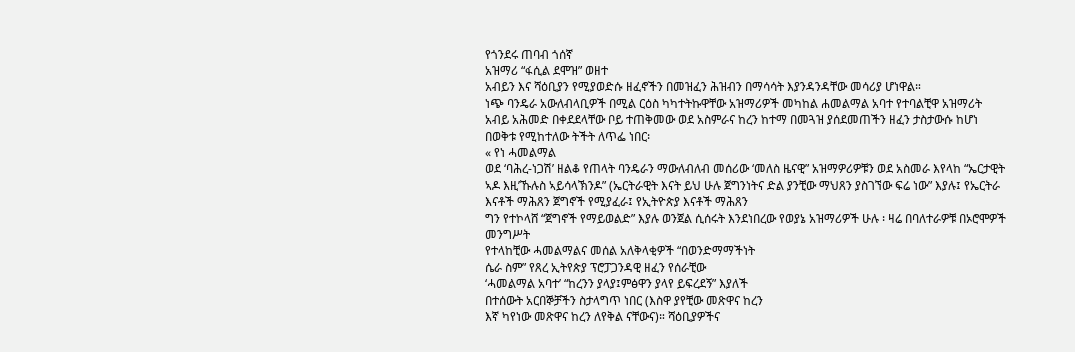የጎንደሩ ጠባብ ጎሰኛ
አዝማሪ “ፋሲል ደሞዝ” ወዘተ
አብይን እና ሻዕቢያን የሚያወድሱ ዘፈኖችን በመዝፈን ሕዝብን በማሳሳት እያንዳንዳቸው መሳሪያ ሆነዋል።
ነጭ ባንዴራ አውለብላቢዎች በሚል ርዕስ ካካተትኩዋቸው አዝማሪዎች መካከል ሐመልማል አባተ የተባልቺዋ አዝማሪት አብይ አሕመድ በቀደደላቸው ቦይ ተጠቅመው ወደ አስምራና ከረን ከተማ በመጓዝ ያሰደመጠችን ዘፈን ታስታውሱ ከሆነ በወቅቱ የሚከተለው ትችት ለጥፌ ነበር፡
« የነ ሓመልማል
ወደ ‘ባሕረ-ነጋሽ’ ዘልቆ የጠላት ባንዴራን ማውለብለብ መሰሪው ‘መለስ ዜናዊ” አዝማዎሪዎቹን ወደ አስመራ እየላከ “ኤርታዊት
ኣዶ እዚ’ኹሉስ ኣይሳላኽንዶ” (ኤርትራዊት እናት ይህ ሁሉ ጀግንነትና ድል ያንቺው ማህጸን ያስገኘው ፍሬ ነው” እያሉ፤ የኤርትራ እናቶች ማሕጸን ጀግኖች የሚያፈራ፤ የኢትዮጵያ እናቶች ማሕጸን
ግን የተኮላሸ “ጀግኖች የማይወልድ” እያሉ ወንጀል ሲሰሩት እንደነበረው የወያኔ አዝማሪዎች ሁሉ ፡ ዛሬ በባለተራዎቹ በኦሮሞዎች መንግሥት
የተላከቺው ሓመልማልና መሰል አለቅላቂዎች “በወንድማማችነት
ሴራ ስም” የጸረ ኢትየጵያ ፕሮፓጋንዳዊ ዘፈን የሰራቺው
‘ሓመልማል አባተ’ “ከረንን ያላያ፤ምፅዋን ያላየ ይፍረደኝ” እያለች
በተሰውት አርበኞቻችን ስታላግጥ ነበር (እስዋ ያየቺው መጽዋና ከረን
እኛ ካየነው መጽዋና ከረን ለየቅል ናቸውና)። ሻዕቢያዎችና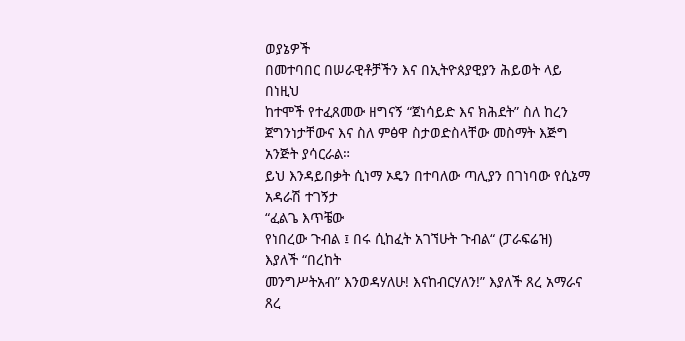ወያኔዎች
በመተባበር በሠራዊቶቻችን እና በኢትዮጰያዊያን ሕይወት ላይ በነዚህ
ከተሞች የተፈጸመው ዘግናኝ “ጀነሳይድ እና ክሕደት” ስለ ከረን ጀግንነታቸውና እና ስለ ምፅዋ ስታወድስላቸው መስማት እጅግ አንጅት ያሳርራል።
ይህ እንዳይበቃት ሲነማ ኦዴን በተባለው ጣሊያን በገነባው የሲኔማ አዳራሽ ተገኝታ
“ፈልጌ እጥቼው
የነበረው ጉብል ፤ በሩ ሲከፈት አገኘሁት ጉብል“ (ፓራፍሬዝ)
እያለች “በረከት
መንግሥትአብ” እንወዳሃለሁ! እናከብርሃለን!” እያለች ጸረ አማራና ጸረ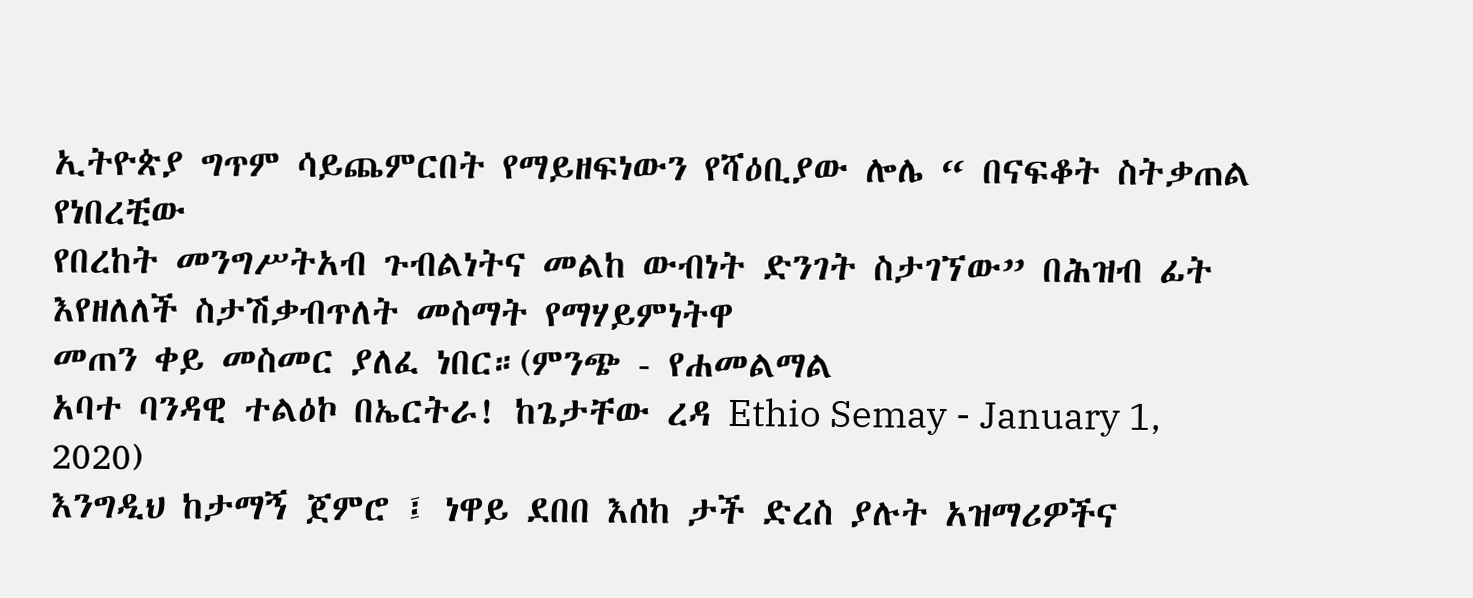ኢትዮጵያ ግጥም ሳይጨምርበት የማይዘፍነውን የሻዕቢያው ሎሌ “ በናፍቆት ስትቃጠል የነበረቺው
የበረከት መንግሥትአብ ጉብልነትና መልከ ውብነት ድንገት ስታገኘው” በሕዝብ ፊት እየዘለለች ስታሽቃብጥለት መስማት የማሃይምነትዋ
መጠን ቀይ መስመር ያለፈ ነበር።(ምንጭ - የሐመልማል
አባተ ባንዳዊ ተልዕኮ በኤርትራ! ከጌታቸው ረዳ Ethio Semay - January 1, 2020)
እንግዲህ ከታማኝ ጀምሮ ፤ ነዋይ ደበበ እሰከ ታች ድረስ ያሉት አዝማሪዎችና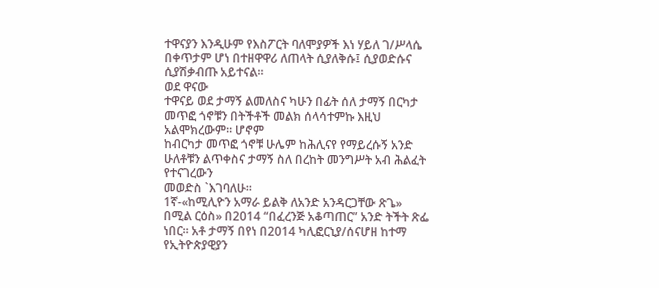ተዋናያን እንዲሁም የእስፖርት ባለሞያዎች እነ ሃይለ ገ/ሥላሴ በቀጥታም ሆነ በተዘዋዋሪ ለጠላት ሲያለቅሱ፤ ሲያወድሱና ሲያሽቃብጡ አይተናል።
ወደ ዋናው
ተዋናይ ወደ ታማኝ ልመለስና ካሁን በፊት ሰለ ታማኝ በርካታ መጥፎ ጎኖቹን በትችቶች መልክ ሰላሳተምኩ እዚህ አልሞክረውም። ሆኖም
ከብርካታ መጥፎ ጎኖቹ ሁሌም ከሕሊናየ የማይረሱኝ አንድ ሁለቶቹን ልጥቀስና ታማኝ ስለ በረከት መንግሥት አብ ሕልፈት የተናገረውን
መወድስ `እገባለሁ።
1ኛ-«ከሚሊዮን አማራ ይልቅ ለአንድ አንዳርጋቸው ጽጌ»
በሚል ርዕስ» በ2014 “በፈረንጅ አቆጣጠር” አንድ ትችት ጽፌ ነበር። አቶ ታማኝ በየነ በ2014 ካሊፎርኒያ/ሰናሆዘ ከተማ የኢትዮጵያዊያን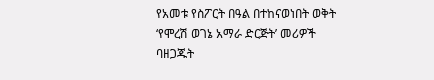የአመቱ የስፖርት በዓል በተከናወነበት ወቅት ‘የሞረሽ ወገኔ አማራ ድርጅት’ መሪዎች ባዘጋጁት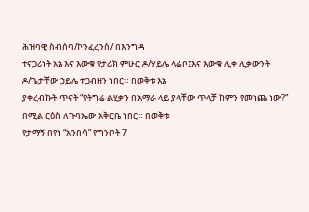ሕዝባዊ ስብሰባ/ኮንፈረንስ/ በእንግዳ
ተናጋሪነት አኔ እና እውቁ የታሪክ ምሁር ዶ/ሃይሌ ላሬቦ፤እና እውቁ ሊቀ ሊቃውንት ዶ/ጌታቸው ኃይሌ ተጋብዘን ነበር። በወቅቱ እኔ
ያቀረብኩት ጥናት “የትግሬ ልሂቃን በአማራ ላይ ያላቸው ጥላቻ ከምን የመነጨ ነው?” በሚል ርዕስ ለጉባኤው አቅርቤ ነበር። በወቅቱ
የታማኝ በየነ “አንበሳ” የግንቦት 7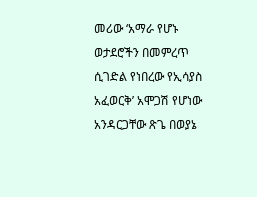መሪው ‘አማራ የሆኑ ወታደሮችን በመምረጥ ሲገድል የነበረው የኢሳያስ አፈወርቅ’ አሞጋሽ የሆነው
አንዳርጋቸው ጽጌ በወያኔ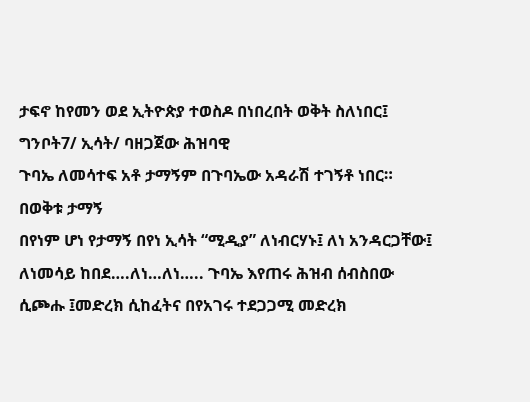ታፍኖ ከየመን ወደ ኢትዮጵያ ተወስዶ በነበረበት ወቅት ስለነበር፤ ግንቦት7/ ኢሳት/ ባዘጋጀው ሕዝባዊ
ጉባኤ ለመሳተፍ አቶ ታማኝም በጉባኤው አዳራሽ ተገኝቶ ነበር።
በወቅቱ ታማኝ
በየነም ሆነ የታማኝ በየነ ኢሳት “ሚዲያ” ለነብርሃኑ፤ ለነ አንዳርጋቸው፤
ለነመሳይ ከበደ….ለነ…ለነ….. ጉባኤ እየጠሩ ሕዝብ ሰብስበው ሲጮሑ ፤መድረክ ሲከፈትና በየአገሩ ተደጋጋሚ መድረክ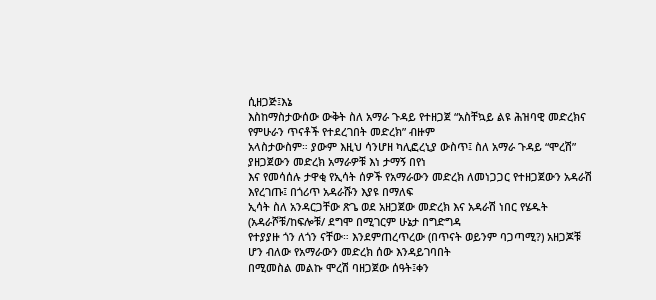ሲዘጋጅ፤እኔ
እስከማስታውሰው ውቅት ስለ አማራ ጉዳይ የተዘጋጀ “አስቸኳይ ልዩ ሕዝባዊ መድረክና የምሁራን ጥናቶች የተደረገበት መድረክ” ብዙም
አላስታውስም። ያውም እዚህ ሳንሆዘ ካሊፎረኒያ ውስጥ፤ ስለ አማራ ጉዳይ “ሞረሽ” ያዘጋጀውን መድረክ አማራዎቹ እነ ታማኝ በየነ
እና የመሳሰሉ ታዋቂ የኢሳት ሰዎች የአማራውን መድረክ ለመነጋጋር የተዘጋጀውን አዳራሽ እየረገጡ፤ በጎሪጥ አዳራሹን እያዩ በማለፍ
ኢሳት ስለ አንዳርጋቸው ጽጌ ወደ አዘጋጀው መድረክ እና አዳራሽ ነበር የሄዱት (አዳራሾቹ/ከፍሎቹ/ ደግሞ በሚገርም ሁኔታ በግድግዳ
የተያያዙ ጎን ለጎን ናቸው። እንደምጠረጥረው (በጥናት ወይንም ባጋጣሚ?) አዘጋጆቹ ሆን ብለው የአማራውን መድረክ ሰው እንዳይገባበት
በሚመስል መልኩ ሞረሽ ባዘጋጀው ሰዓት፤ቀን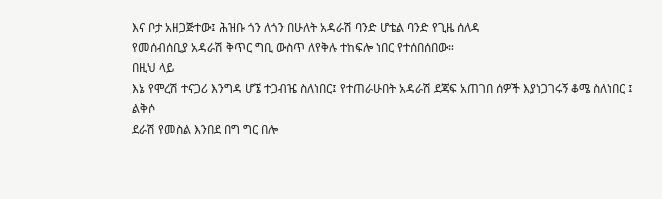እና ቦታ አዘጋጅተው፤ ሕዝቡ ጎን ለጎን በሁለት አዳራሽ ባንድ ሆቴል ባንድ የጊዜ ሰለዳ
የመሰብሰቢያ አዳራሽ ቅጥር ግቢ ውስጥ ለየቅሉ ተከፍሎ ነበር የተሰበሰበው።
በዚህ ላይ
እኔ የሞረሽ ተናጋሪ እንግዳ ሆኜ ተጋብዤ ስለነበር፤ የተጠራሁበት አዳራሽ ደጃፍ አጠገበ ሰዎች እያነጋገሩኝ ቆሜ ስለነበር ፤ ልቅሶ
ደራሽ የመስል እንበደ በግ ግር በሎ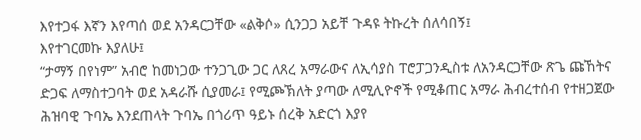እየተጋፋ እኛን እየጣሰ ወደ አንዳርጋቸው «ልቅሶ» ሲንጋጋ አይቸ ጉዳዩ ትኩረት ሰለሳበኝ፤
እየተገርመኩ እያለሁ፤
“ታማኝ በየነም” አብሮ ከመነጋው ተንጋጊው ጋር ለጸረ አማራውና ለኢሳያስ ፐሮፓጋንዲስቱ ለአንዳርጋቸው ጽጌ ጩኸትና ድጋፍ ለማስተጋባት ወደ አዳራሹ ሲያመራ፤ የሚጮኽለት ያጣው ለሚሊዮኖች የሚቆጠር አማራ ሕብረተሰብ የተዘጋጀው ሕዝባዊ ጉባኤ እንደጠላት ጉባኤ በጎሪጥ ዓይኑ ሰረቅ አድርጎ እያየ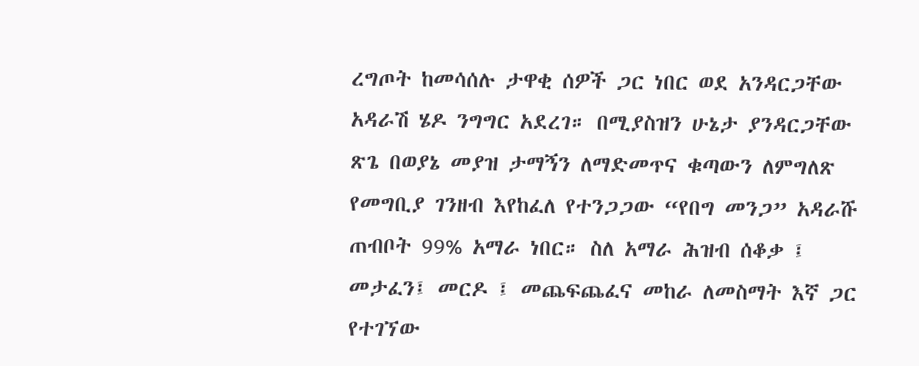ረግጦት ከመሳሰሉ ታዋቂ ሰዎች ጋር ነበር ወደ አንዳርጋቸው አዳራሽ ሄዶ ንግግር አደረገ። በሚያስዝን ሁኔታ ያንዳርጋቸው ጽጌ በወያኔ መያዝ ታማኝን ለማድመጥና ቁጣውን ለምግለጽ የመግቢያ ገንዘብ እየከፈለ የተንጋጋው “የበግ መንጋ” አዳራሹ ጠብቦት 99% አማራ ነበር። ስለ አማራ ሕዝብ ሰቆቃ ፤ መታፈን፤ መርዶ ፤ መጨፍጨፈና መከራ ለመስማት እኛ ጋር የተገኘው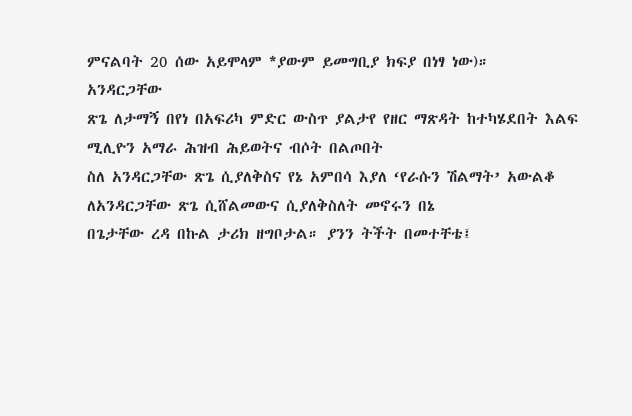ምናልባት 20 ሰው አይሞላም *ያውም ይመግቢያ ክፍያ በነፃ ነው)።
አንዳርጋቸው
ጽጌ ለታማኝ በየነ በአፍሪካ ምድር ውስጥ ያልታየ የዘር ማጽዳት ከተካሄደበት እልፍ ሚሊዮን አማራ ሕዝብ ሕይወትና ብሶት በልጦበት
ስለ አንዳርጋቸው ጽጌ ሲያለቅስና የኔ አምበሳ እያለ ‘የራሱን ሽልማት’ አውልቆ
ለአንዳርጋቸው ጽጌ ሲሸልመውና ሲያለቅስለት መኖሩን በኔ
በጌታቸው ረዳ በኩል ታሪክ ዘግቦታል። ያንን ትችት በመተቸቴ፤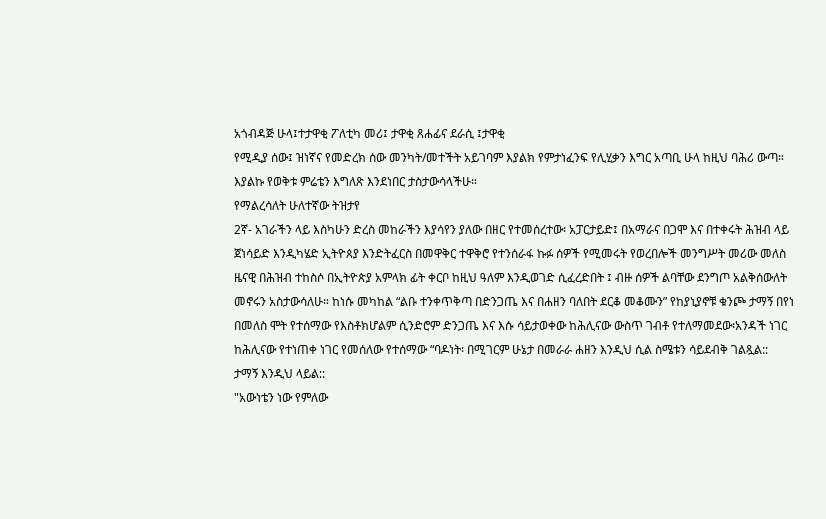አጎብዳጅ ሁላ፤ተታዋቂ ፖለቲካ መሪ፤ ታዋቂ ጸሐፊና ደራሲ ፤ታዋቂ
የሚዲያ ሰው፤ ዝነኛና የመድረክ ሰው መንካት/መተችት አይገባም እያልክ የምታነፈንፍ የሊሂቃን እግር አጣቢ ሁላ ከዚህ ባሕሪ ውጣ።
እያልኩ የወቅቱ ምሬቴን እግለጽ እንደነበር ታስታውሳላችሁ።
የማልረሳለት ሁለተኛው ትዝታየ
2ኛ- አገራችን ላይ እስካሁን ድረስ መከራችን እያሳየን ያለው በዘር የተመሰረተው፡ አፓርታይድ፤ በአማራና በጋሞ እና በተቀሩት ሕዝብ ላይ ጀነሳይድ እንዲካሄድ ኢትዮጰያ እንድትፈርስ በመዋቅር ተዋቅሮ የተንሰራፋ ኩፉ ሰዎች የሚመሩት የወረበሎች መንግሥት መሪው መለስ ዜናዊ በሕዝብ ተከስሶ በኢትዮጵያ አምላክ ፊት ቀርቦ ከዚህ ዓለም እንዲወገድ ሲፈረድበት ፤ ብዙ ሰዎች ልባቸው ደንግጦ አልቅሰውለት መኖሩን አስታውሳለሁ። ከነሱ መካከል “ልቡ ተንቀጥቅጣ በድንጋጤ እና በሐዘን ባለበት ደርቆ መቆሙን” የከያኒያኖቹ ቁንጮ ታማኝ በየነ በመለስ ሞት የተሰማው የእስቶክሆልም ሲንድሮም ድንጋጤ እና እሱ ሳይታወቀው ከሕሊናው ውስጥ ገብቶ የተለማመደው፡አንዳች ነገር ከሕሊናው የተነጠቀ ነገር የመሰለው የተሰማው “ባዶነት፡ በሚገርም ሁኔታ በመራራ ሐዘን እንዲህ ሲል ስሜቱን ሳይደብቅ ገልጿል::
ታማኝ እንዲህ ላይል::
"አውነቴን ነው የምለው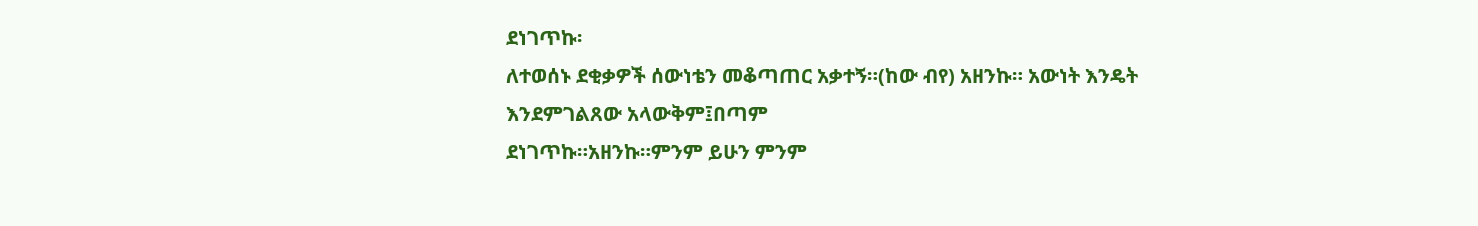ደነገጥኩ፡
ለተወሰኑ ደቂቃዎች ሰውነቴን መቆጣጠር አቃተኝ።(ከው ብየ) አዘንኩ። አውነት እንዴት እንደምገልጸው አላውቅም፤በጣም
ደነገጥኩ።አዘንኩ።ምንም ይሁን ምንም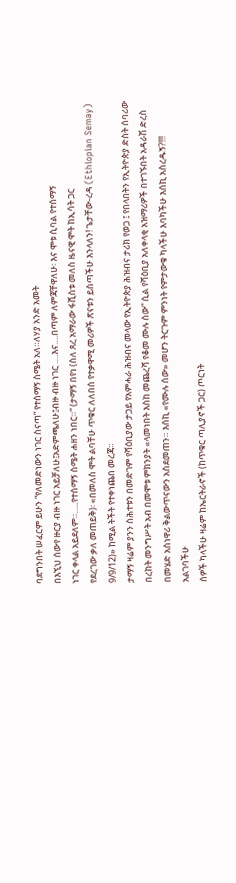ባደግንበት ሠፈርም ይሁን “የለመድነውን ነገር ስናጣ” የተሰማኝ ስሜት አለ።ለሃያ አንድ አመት
በእኚህ ሰውየ ዙርያ ብዙ ነገር አይቻለሁ፤አድምጫለሁ፤ብዙ ብዙ ነገር ….እና….በጣም ለምጃቸዋለሁ፡ እና ሞቱ ሲባል የተሰማኝ
ነገር ቀላል አይደለም።…..የተሰማኝ ስሜት ሐዘን ነበር።“ (ታማኝ በየነ (ስለ ጸረ አማራው ፋሺስቱ መለስ ዜናዊ ሞት ከኢሳት ጋር
የደረገው ቃለ መጠይቅ)፡ «በመለስ ሞት ልባቸሁ ጥቁር ለለበሰ የተቃዋሚ መሪዎች ጽናቱን ይስጣችሁ እንላለን! ጌታቸው-ረዳ (Ethiopian Semay)
9/9/12)» ከሚል ትችት የተቀነጨበ መረጃ።
ታማኝ ዛሬም ያንን ስሕተቱን በመድገም የሻዕቢያው ታጋይ የአምሓራ ሕዝብና መላው የኢትዮጵያ ሕዝብና ታሪክ የወጋ ፤ የበላበትን የኢትዮጵያ ድስት ሰባሪው በረከት መንግሥት አብ በመሞቱ ምክንያት «ላመነበት እስከ መጨረሻ የቆመ ሙሉ ሰው” ሲል የሻዕቢያ አለቀላቂ አዝማሪዎች በተገኙበት አዳራሽ ድረስ በመሄድ አስነዋሪ ቅልውጥናውን አስደመጠን። እሰኪ «የሙሉ ሰው» መሆን ትርጉም ምንነት የምታውቁ ካላችሁ እባካችሁ እሰኪ አስረዱኝ?!!!
አልገባችሁ
ሰዎች ካላችሁ ዛሬም ከኤርትራኖች (ከጥቁር ጣሊያኖች ጋር) ጦርነት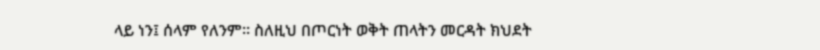ላይ ነን፤ ሰላም የለንም። ስለዚህ በጦርነት ወቅት ጠላትን መርዳት ክህደት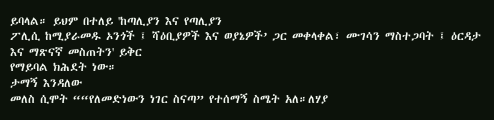ይባላል። ይህም በተለይ 'ከጣሊያን እና የጣሊያን
ፖሊሲ ከሚያራመዱ ኦንጎች ፤ ሻዕቢያዎች እና ወያኔዎች’ ጋር መቀላቀል፣ ሙገሳን ማስተጋባት ፤ ዕርዳታ እና ማጽናኛ መስጠትን' ይቅር
የማይባል ክሕደት ነው።
ታማኝ እንዳለው
መለስ ሲሞት ““የለመድነውን ነገር ስናጣ” የተሰማኝ ስሜት አለ።ለሃያ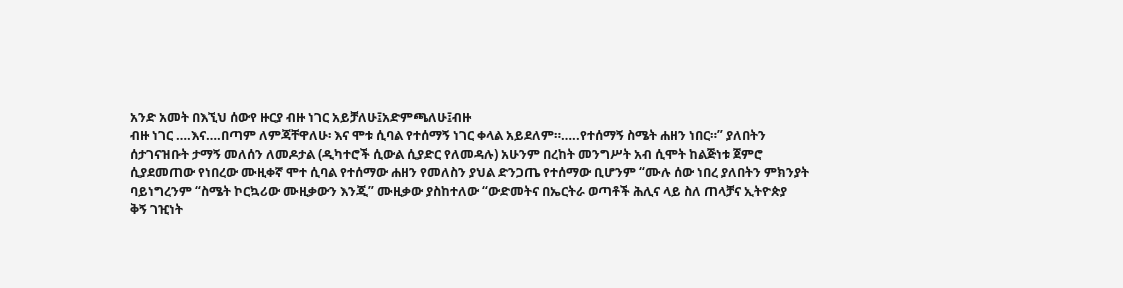አንድ አመት በእኚህ ሰውየ ዙርያ ብዙ ነገር አይቻለሁ፤አድምጫለሁ፤ብዙ
ብዙ ነገር ….እና….በጣም ለምጃቸዋለሁ፡ እና ሞቱ ሲባል የተሰማኝ ነገር ቀላል አይደለም።…..የተሰማኝ ስሜት ሐዘን ነበር።” ያለበትን
ሰታገናዝቡት ታማኝ መለሰን ለመዶታል (ዲካተሮች ሲውል ሲያድር የለመዳሉ) አሁንም በረከት መንግሥት አብ ሲሞት ከልጅነቱ ጀምሮ
ሲያደመጠው የነበረው ሙዚቀኛ ሞተ ሲባል የተሰማው ሐዘን የመለስን ያህል ድንጋጤ የተሰማው ቢሆንም “ሙሉ ሰው ነበረ ያለበትን ምክንያት
ባይነግረንም “ስሜት ኮርኳሪው ሙዚቃውን እንጂ” ሙዚቃው ያስከተለው “ውድመትና በኤርትራ ወጣቶች ሕሊና ላይ ስለ ጠላቻና ኢትዮጵያ
ቅኝ ገዢነት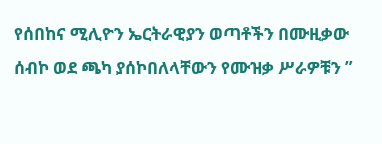የሰበከና ሚሊዮን ኤርትራዊያን ወጣቶችን በሙዚቃው ሰብኮ ወደ ጫካ ያሰኮበለላቸውን የሙዝቃ ሥራዎቹን ”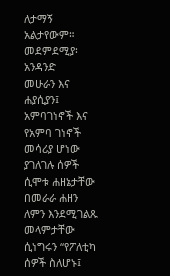ለታማኝ አልታየውም።
መደምደሚያ፡
አንዳንድ
መሁራን እና ሐያሲያን፤ አምባገነኖች እና የአምባ ገነኖች መሳሪያ ሆነው ያገለገሉ ሰዎች ሲሞቱ ሐዘኔታቸው በመራራ ሐዘን ለምን እንደሚገልጹ
መላምታቸው ሲነግሩን “የፖለቲካ ሰዎች ስለሆኑ፤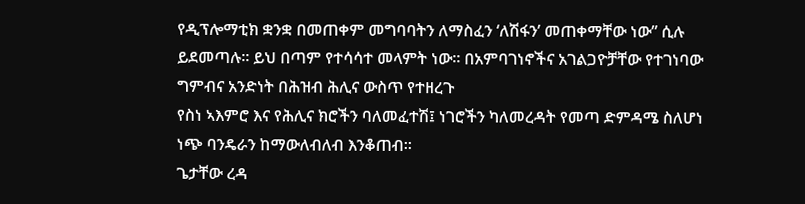የዲፕሎማቲክ ቋንቋ በመጠቀም መግባባትን ለማስፈን ‘ለሽፋን’ መጠቀማቸው ነው” ሲሉ
ይደመጣሉ። ይህ በጣም የተሳሳተ መላምት ነው። በአምባገነኖችና አገልጋዮቻቸው የተገነባው ግምብና አንድነት በሕዝብ ሕሊና ውስጥ የተዘረጉ
የስነ ኣእምሮ እና የሕሊና ክሮችን ባለመፈተሽ፤ ነገሮችን ካለመረዳት የመጣ ድምዳሜ ስለሆነ ነጭ ባንዴራን ከማውለብለብ እንቆጠብ።
ጌታቸው ረዳ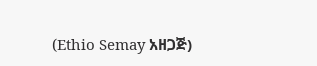(Ethio Semay አዘጋጅ)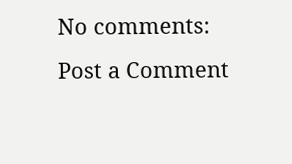No comments:
Post a Comment